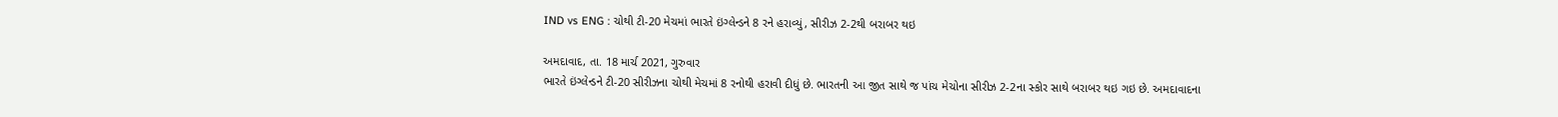IND vs ENG : ચોથી ટી-20 મેચમાં ભારતે ઇંગ્લેન્ડને 8 રને હરાવ્યું, સીરીઝ 2-2થી બરાબર થઇ

અમદાવાદ, તા. 18 માર્ચ 2021, ગુરુવાર
ભારતે ઇંગ્લેન્ડને ટી-20 સીરીઝના ચોથી મેચમાં 8 રનોથી હરાવી દીધું છે. ભારતની આ જીત સાથે જ પાંચ મેચોના સીરીઝ 2-2ના સ્કોર સાથે બરાબર થઇ ગઇ છે. અમદાવાદના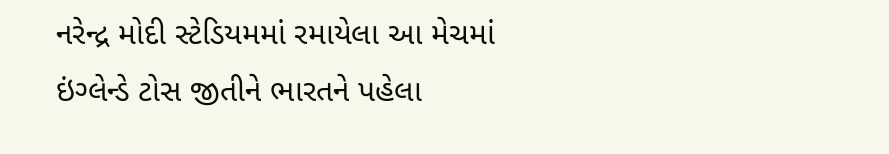નરેન્દ્ર મોદી સ્ટેડિયમમાં રમાયેલા આ મેચમાં ઇંગ્લેન્ડે ટોસ જીતીને ભારતને પહેલા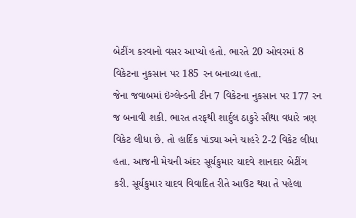બેટીંગ કરવાનો વસર આપ્યો હતો. ભારતે 20 ઓવરમાં 8 વિકેટના નુકસાન પર 185 રન બનાવ્યા હતા.
જેના જવાબમાં ઇંગ્લેન્ડની ટીન 7 વિકેટના નુકસાન પર 177 રન જ બનાવી શકી. ભારત તરફથી શાર્દુલ ઠાકુરે સૌથા વધારે ત્રણ વિકેટ લીધા છે. તો હાર્દિક પાંડ્યા અને ચાહરે 2-2 વિકેટ લીધા હતા. આજની મેચની અંદર સૂર્યકુમાર યાદવે શાનદાર બેટીંગ કરી. સૂર્યકુમાર યાદવ વિવાદિત રીતે આઉટ થયા તે પહેલા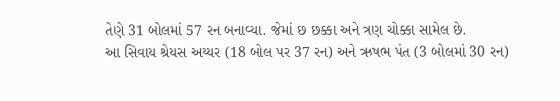તેણે 31 બોલમાં 57 રન બનાવ્યા. જેમાં છ છક્કા અને ત્રણ ચોક્કા સામેલ છે.
આ સિવાય શ્રેયસ અય્યર (18 બોલ પર 37 રન) અને ઋષભ પંત (3 બોલમાં 30 રન)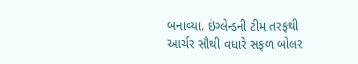બનાવ્યા. ઇંગ્લેન્ડની ટીમ તરફથી આર્ચર સૌથી વધારે સફળ બોલર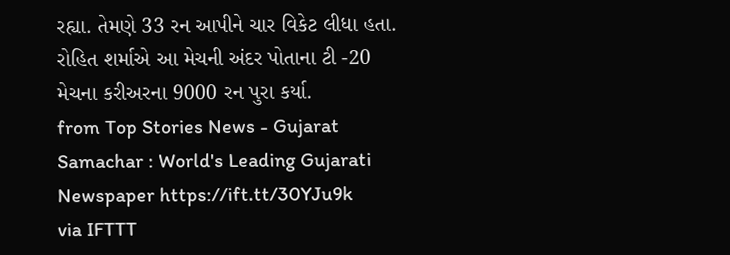રહ્યા. તેમણે 33 રન આપીને ચાર વિકેટ લીધા હતા. રોહિત શર્માએ આ મેચની અંદર પોતાના ટી -20 મેચના કરીઅરના 9000 રન પુરા કર્યા.
from Top Stories News - Gujarat Samachar : World's Leading Gujarati Newspaper https://ift.tt/30YJu9k
via IFTTT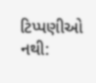ટિપ્પણીઓ નથી: